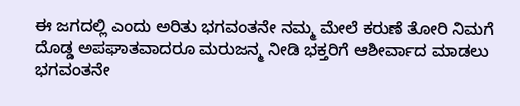ಈ ಜಗದಲ್ಲಿ ಎಂದು ಅರಿತು ಭಗವಂತನೇ ನಮ್ಮ ಮೇಲೆ ಕರುಣೆ ತೋರಿ ನಿಮಗೆ ದೊಡ್ಡ ಅಪಘಾತವಾದರೂ ಮರುಜನ್ಮ ನೀಡಿ ಭಕ್ತರಿಗೆ ಆಶೀರ್ವಾದ ಮಾಡಲು ಭಗವಂತನೇ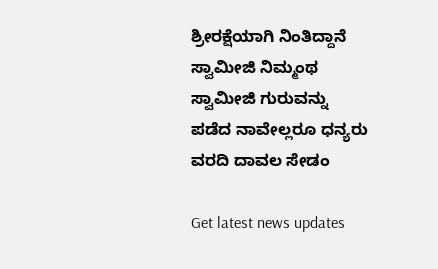ಶ್ರೀರಕ್ಷೆಯಾಗಿ ನಿಂತಿದ್ದಾನೆ ಸ್ವಾಮೀಜಿ ನಿಮ್ಮಂಥ ಸ್ವಾಮೀಜಿ ಗುರುವನ್ನು ಪಡೆದ ನಾವೇಲ್ಲರೂ ಧನ್ಯರು
ವರದಿ ದಾವಲ ಸೇಡಂ

Get latest news updates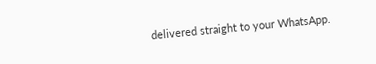delivered straight to your WhatsApp.